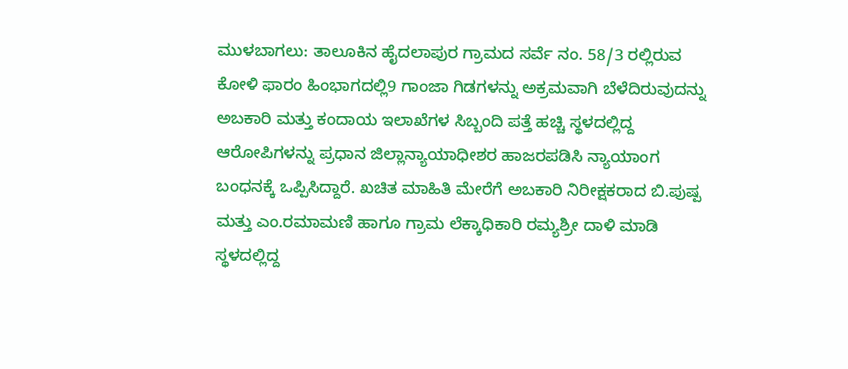ಮುಳಬಾಗಲು: ತಾಲೂಕಿನ ಹೈದಲಾಪುರ ಗ್ರಾಮದ ಸರ್ವೆ ನಂ. 58/3 ರಲ್ಲಿರುವ ಕೋಳಿ ಫಾರಂ ಹಿಂಭಾಗದಲ್ಲಿ9 ಗಾಂಜಾ ಗಿಡಗಳನ್ನು ಅಕ್ರಮವಾಗಿ ಬೆಳೆದಿರುವುದನ್ನು ಅಬಕಾರಿ ಮತ್ತು ಕಂದಾಯ ಇಲಾಖೆಗಳ ಸಿಬ್ಬಂದಿ ಪತ್ತೆ ಹಚ್ಚಿ ಸ್ಥಳದಲ್ಲಿದ್ದ ಆರೋಪಿಗಳನ್ನು ಪ್ರಧಾನ ಜಿಲ್ಲಾನ್ಯಾಯಾಧೀಶರ ಹಾಜರಪಡಿಸಿ ನ್ಯಾಯಾಂಗ ಬಂಧನಕ್ಕೆ ಒಪ್ಪಿಸಿದ್ದಾರೆ. ಖಚಿತ ಮಾಹಿತಿ ಮೇರೆಗೆ ಅಬಕಾರಿ ನಿರೀಕ್ಷಕರಾದ ಬಿ.ಪುಷ್ಪ ಮತ್ತು ಎಂ.ರಮಾಮಣಿ ಹಾಗೂ ಗ್ರಾಮ ಲೆಕ್ಕಾಧಿಕಾರಿ ರಮ್ಯಶ್ರೀ ದಾಳಿ ಮಾಡಿ ಸ್ಥಳದಲ್ಲಿದ್ದ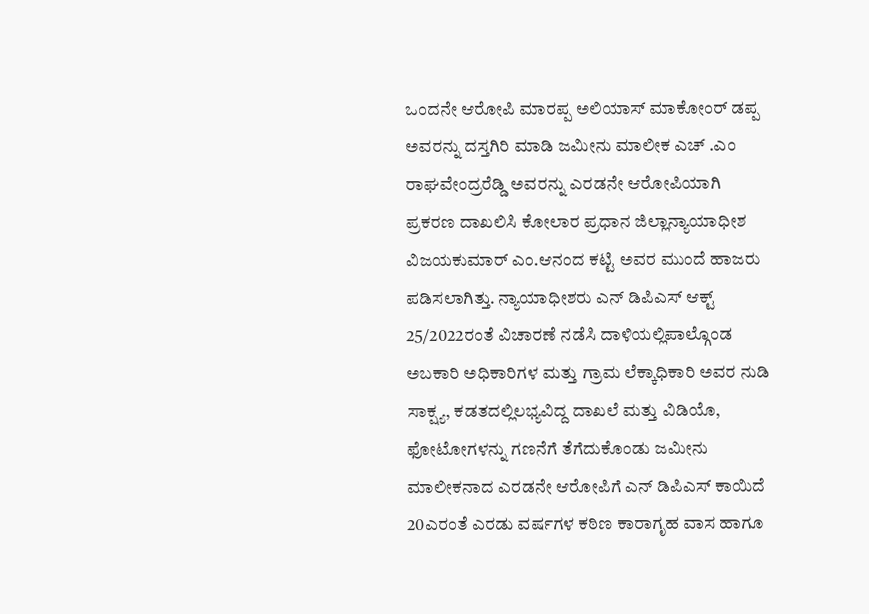ಒಂದನೇ ಆರೋಪಿ ಮಾರಪ್ಪ ಅಲಿಯಾಸ್ ಮಾಕೋಂರ್ ಡಪ್ಪ ಅವರನ್ನು ದಸ್ತಗಿರಿ ಮಾಡಿ ಜಮೀನು ಮಾಲೀಕ ಎಚ್ .ಎಂ ರಾಘವೇಂದ್ರರೆಡ್ಡಿ ಅವರನ್ನು ಎರಡನೇ ಆರೋಪಿಯಾಗಿ ಪ್ರಕರಣ ದಾಖಲಿಸಿ ಕೋಲಾರ ಪ್ರಧಾನ ಜಿಲ್ಲಾನ್ಯಾಯಾಧೀಶ ವಿಜಯಕುಮಾರ್ ಎಂ.ಆನಂದ ಕಟ್ಟಿ ಅವರ ಮುಂದೆ ಹಾಜರು ಪಡಿಸಲಾಗಿತ್ತು. ನ್ಯಾಯಾಧೀಶರು ಎನ್ ಡಿಪಿಎಸ್ ಆಕ್ಟ್ 25/2022ರಂತೆ ವಿಚಾರಣೆ ನಡೆಸಿ ದಾಳಿಯಲ್ಲಿಪಾಲ್ಗೊಂಡ ಅಬಕಾರಿ ಅಧಿಕಾರಿಗಳ ಮತ್ತು ಗ್ರಾಮ ಲೆಕ್ಕಾಧಿಕಾರಿ ಅವರ ನುಡಿ ಸಾಕ್ಷ್ಯ, ಕಡತದಲ್ಲಿಲಭ್ಯವಿದ್ದ ದಾಖಲೆ ಮತ್ತು ವಿಡಿಯೊ, ಫೋಟೋಗಳನ್ನು ಗಣನೆಗೆ ತೆಗೆದುಕೊಂಡು ಜಮೀನು ಮಾಲೀಕನಾದ ಎರಡನೇ ಆರೋಪಿಗೆ ಎನ್ ಡಿಪಿಎಸ್ ಕಾಯಿದೆ 20ಎರಂತೆ ಎರಡು ವರ್ಷಗಳ ಕಠಿಣ ಕಾರಾಗೃಹ ವಾಸ ಹಾಗೂ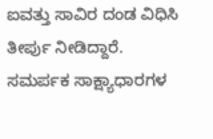ಐವತ್ತು ಸಾವಿರ ದಂಡ ವಿಧಿಸಿ ತೀರ್ಪು ನೀಡಿದ್ದಾರೆ. ಸಮರ್ಪಕ ಸಾಕ್ಷ್ಯಾಧಾರಗಳ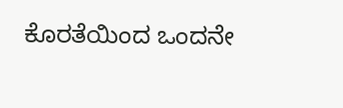ಕೊರತೆಯಿಂದ ಒಂದನೇ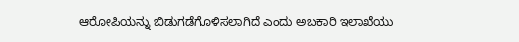ಆರೋಪಿಯನ್ನು ಬಿಡುಗಡೆಗೊಳಿಸಲಾಗಿದೆ ಎಂದು ಅಬಕಾರಿ ಇಲಾಖೆಯು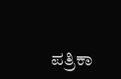ಪತ್ರಿಕಾ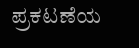ಪ್ರಕಟಣೆಯ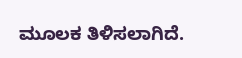ಮೂಲಕ ತಿಳಿಸಲಾಗಿದೆ.